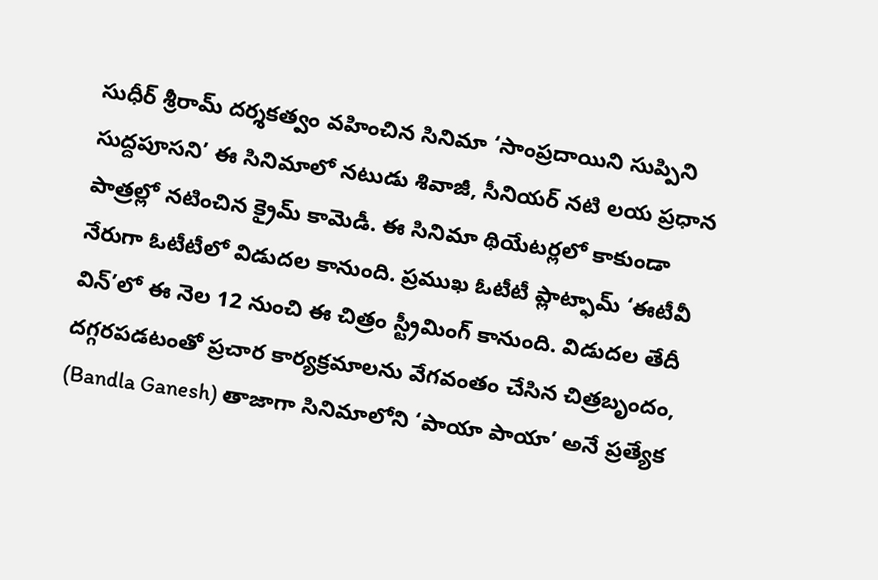సుధీర్ శ్రీరామ్ దర్శకత్వం వహించిన సినిమా ‘సాంప్రదాయిని సుప్పిని సుద్దపూసని’ ఈ సినిమాలో నటుడు శివాజీ, సీనియర్ నటి లయ ప్రధాన పాత్రల్లో నటించిన క్రైమ్ కామెడీ. ఈ సినిమా థియేటర్లలో కాకుండా నేరుగా ఓటీటీలో విడుదల కానుంది. ప్రముఖ ఓటీటీ ప్లాట్ఫామ్ ‘ఈటీవీ విన్’లో ఈ నెల 12 నుంచి ఈ చిత్రం స్ట్రీమింగ్ కానుంది. విడుదల తేదీ దగ్గరపడటంతో ప్రచార కార్యక్రమాలను వేగవంతం చేసిన చిత్రబృందం, (Bandla Ganesh) తాజాగా సినిమాలోని ‘పాయా పాయా’ అనే ప్రత్యేక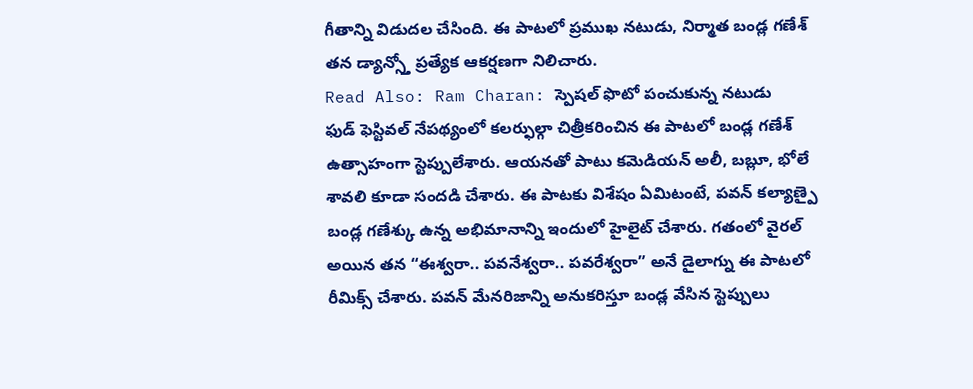గీతాన్ని విడుదల చేసింది. ఈ పాటలో ప్రముఖ నటుడు, నిర్మాత బండ్ల గణేశ్ తన డ్యాన్స్తో ప్రత్యేక ఆకర్షణగా నిలిచారు.
Read Also: Ram Charan: స్పెషల్ ఫొటో పంచుకున్న నటుడు
ఫుడ్ ఫెస్టివల్ నేపథ్యంలో కలర్ఫుల్గా చిత్రీకరించిన ఈ పాటలో బండ్ల గణేశ్ ఉత్సాహంగా స్టెప్పులేశారు. ఆయనతో పాటు కమెడియన్ అలీ, బబ్లూ, భోలే శావలి కూడా సందడి చేశారు. ఈ పాటకు విశేషం ఏమిటంటే, పవన్ కల్యాణ్పై బండ్ల గణేశ్కు ఉన్న అభిమానాన్ని ఇందులో హైలైట్ చేశారు. గతంలో వైరల్ అయిన తన “ఈశ్వరా.. పవనేశ్వరా.. పవరేశ్వరా” అనే డైలాగ్ను ఈ పాటలో రీమిక్స్ చేశారు. పవన్ మేనరిజాన్ని అనుకరిస్తూ బండ్ల వేసిన స్టెప్పులు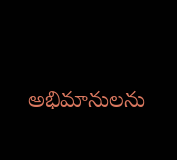అభిమానులను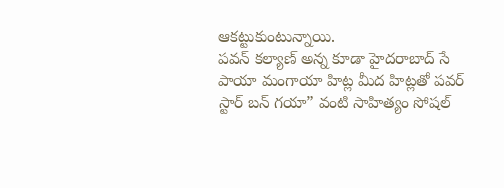ఆకట్టుకుంటున్నాయి.
పవన్ కల్యాణ్ అన్న కూడా హైదరాబాద్ సే పాయా మంగాయా హిట్ల మీద హిట్లతో పవర్ స్టార్ బన్ గయా” వంటి సాహిత్యం సోషల్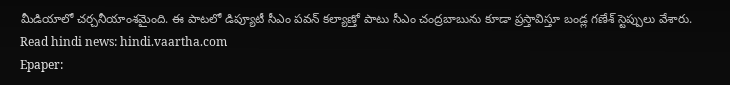మీడియాలో చర్చనీయాంశమైంది. ఈ పాటలో డిప్యూటీ సీఎం పవన్ కల్యాణ్తో పాటు సీఎం చంద్రబాబును కూడా ప్రస్తావిస్తూ బండ్ల గణేశ్ స్టెప్పులు వేశారు.
Read hindi news: hindi.vaartha.com
Epaper: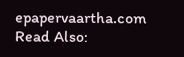epapervaartha.com
Read Also: